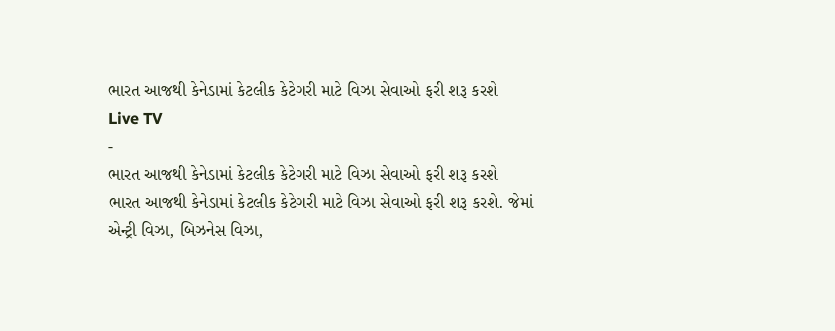ભારત આજથી કેનેડામાં કેટલીક કેટેગરી માટે વિઝા સેવાઓ ફરી શરૂ કરશે
Live TV
-
ભારત આજથી કેનેડામાં કેટલીક કેટેગરી માટે વિઝા સેવાઓ ફરી શરૂ કરશે
ભારત આજથી કેનેડામાં કેટલીક કેટેગરી માટે વિઝા સેવાઓ ફરી શરૂ કરશે. જેમાં એન્ટ્રી વિઝા, બિઝનેસ વિઝા,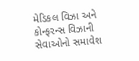મેડિકલ વિઝા અને કોન્ફરન્સ વિઝાની સેવાઓનો સમાવેશ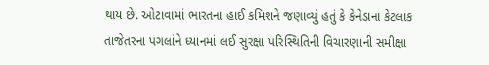થાય છે. ઓટાવામાં ભારતના હાઈ કમિશને જણાવ્યું હતું કે કેનેડાના કેટલાક તાજેતરના પગલાંને ધ્યાનમાં લઈ સુરક્ષા પરિસ્થિતિની વિચારણાની સમીક્ષા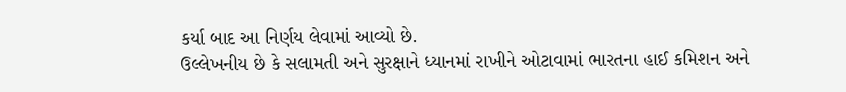કર્યા બાદ આ નિર્ણય લેવામાં આવ્યો છે.
ઉલ્લેખનીય છે કે સલામતી અને સુરક્ષાને ધ્યાનમાં રાખીને ઓટાવામાં ભારતના હાઈ કમિશન અને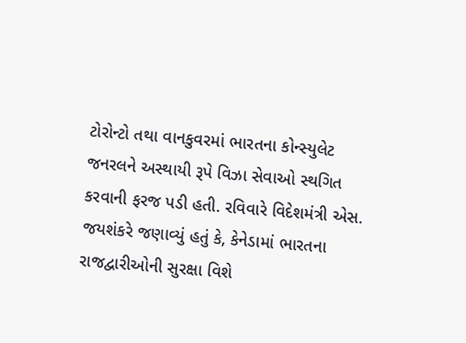ટોરોન્ટો તથા વાનકુવરમાં ભારતના કોન્સ્યુલેટ જનરલને અસ્થાયી રૂપે વિઝા સેવાઓ સ્થગિત કરવાની ફરજ પડી હતી. રવિવારે વિદેશમંત્રી એસ. જયશંકરે જણાવ્યું હતું કે, કેનેડામાં ભારતના રાજદ્વારીઓની સુરક્ષા વિશે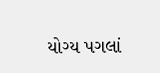યોગ્ય પગલાં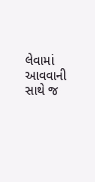લેવામાં આવવાની સાથે જ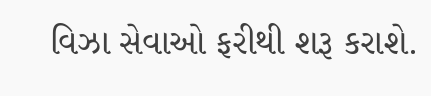વિઝા સેવાઓ ફરીથી શરૂ કરાશે.